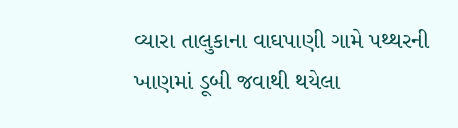વ્યારા તાલુકાના વાઘપાણી ગામે પથ્થરની ખાણમાં ડૂબી જવાથી થયેલા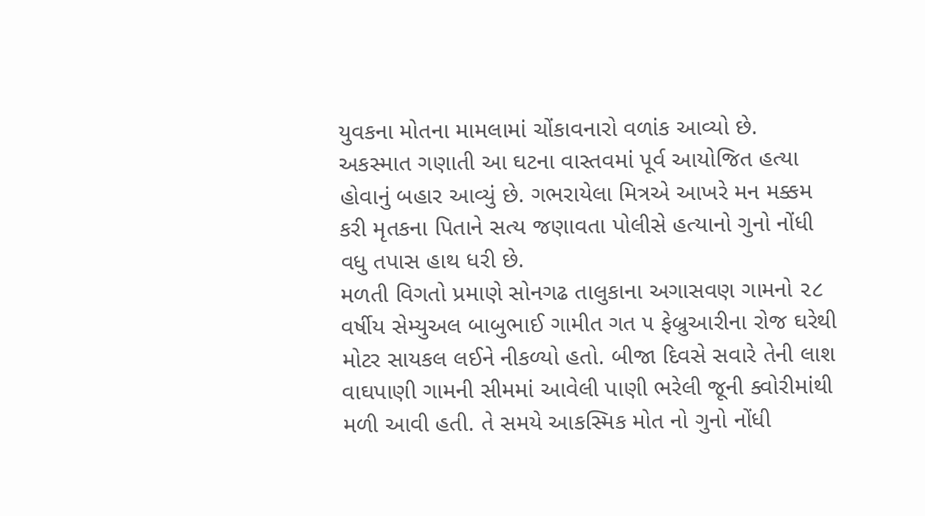યુવકના મોતના મામલામાં ચોંકાવનારો વળાંક આવ્યો છે. અકસ્માત ગણાતી આ ઘટના વાસ્તવમાં પૂર્વ આયોજિત હત્યા હોવાનું બહાર આવ્યું છે. ગભરાયેલા મિત્રએ આખરે મન મક્કમ કરી મૃતકના પિતાને સત્ય જણાવતા પોલીસે હત્યાનો ગુનો નોંધી વધુ તપાસ હાથ ધરી છે.
મળતી વિગતો પ્રમાણે સોનગઢ તાલુકાના અગાસવણ ગામનો ૨૮ વર્ષીય સેમ્યુઅલ બાબુભાઈ ગામીત ગત ૫ ફેબ્રુઆરીના રોજ ઘરેથી મોટર સાયકલ લઈને નીકળ્યો હતો. બીજા દિવસે સવારે તેની લાશ વાઘપાણી ગામની સીમમાં આવેલી પાણી ભરેલી જૂની ક્વોરીમાંથી મળી આવી હતી. તે સમયે આકસ્મિક મોત નો ગુનો નોંધી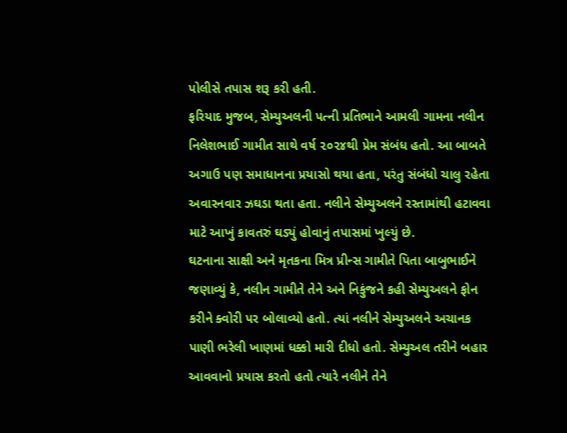પોલીસે તપાસ શરૂ કરી હતી.
ફરિયાદ મુજબ, સેમ્યુઅલની પત્ની પ્રતિભાને આમલી ગામના નલીન નિલેશભાઈ ગામીત સાથે વર્ષ ૨૦૨૪થી પ્રેમ સંબંધ હતો. આ બાબતે અગાઉ પણ સમાધાનના પ્રયાસો થયા હતા, પરંતુ સંબંધો ચાલુ રહેતા અવારનવાર ઝઘડા થતા હતા. નલીને સેમ્યુઅલને રસ્તામાંથી હટાવવા માટે આખું કાવતરું ઘડ્યું હોવાનું તપાસમાં ખુલ્યું છે.
ઘટનાના સાક્ષી અને મૃતકના મિત્ર પ્રીન્સ ગામીતે પિતા બાબુભાઈને જણાવ્યું કે, નલીન ગામીતે તેને અને નિકુંજને કહી સેમ્યુઅલને ફોન કરીને ક્વોરી પર બોલાવ્યો હતો. ત્યાં નલીને સેમ્યુઅલને અચાનક પાણી ભરેલી ખાણમાં ધક્કો મારી દીધો હતો. સેમ્યુઅલ તરીને બહાર આવવાનો પ્રયાસ કરતો હતો ત્યારે નલીને તેને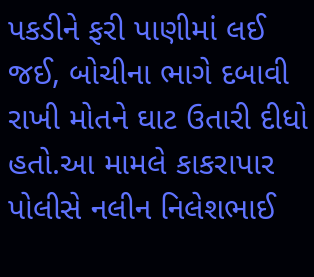પકડીને ફરી પાણીમાં લઈ જઈ, બોચીના ભાગે દબાવી રાખી મોતને ઘાટ ઉતારી દીધો હતો.આ મામલે કાકરાપાર પોલીસે નલીન નિલેશભાઈ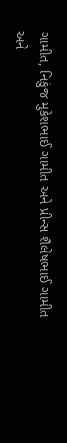ગામીત, નિકુંજ મુકેશભાઈ ગામીત અને પ્રીન્સ શૈલેષભાઈ ગામીત અને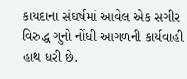કાયદાના સંઘર્ષમાં આવેલ એક સગીર વિરુદ્ધ ગુનો નોંધી આગળની કાર્યવાહી હાથ ધરી છે.